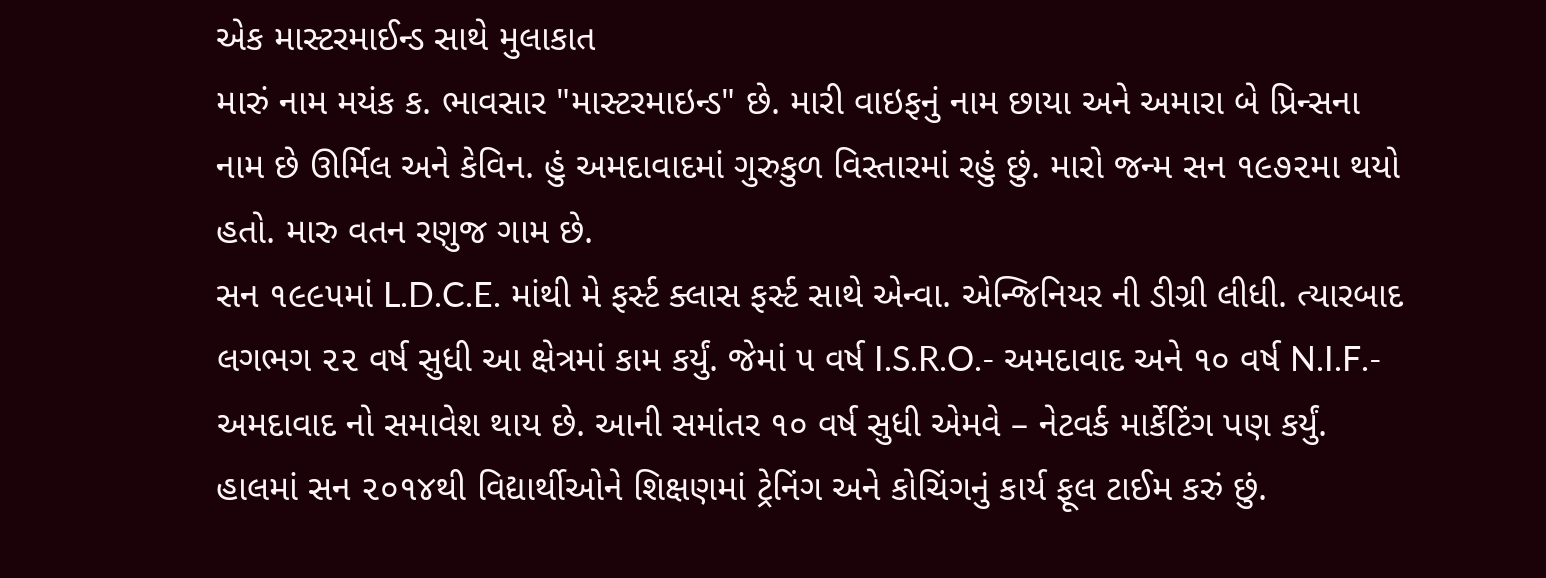એક માસ્ટરમાઈન્ડ સાથે મુલાકાત
મારું નામ મયંક ક. ભાવસાર "માસ્ટરમાઇન્ડ" છે. મારી વાઇફનું નામ છાયા અને અમારા બે પ્રિન્સના નામ છે ઊર્મિલ અને કેવિન. હું અમદાવાદમાં ગુરુકુળ વિસ્તારમાં રહું છું. મારો જન્મ સન ૧૯૭૨મા થયો હતો. મારુ વતન રણુજ ગામ છે.
સન ૧૯૯૫માં L.D.C.E. માંથી મે ફર્સ્ટ ક્લાસ ફર્સ્ટ સાથે એન્વા. એન્જિનિયર ની ડીગ્રી લીધી. ત્યારબાદ લગભગ ૨૨ વર્ષ સુધી આ ક્ષેત્રમાં કામ કર્યું. જેમાં ૫ વર્ષ I.S.R.O.- અમદાવાદ અને ૧૦ વર્ષ N.I.F.- અમદાવાદ નો સમાવેશ થાય છે. આની સમાંતર ૧૦ વર્ષ સુધી એમવે – નેટવર્ક માર્કેટિંગ પણ કર્યું. હાલમાં સન ૨૦૧૪થી વિદ્યાર્થીઓને શિક્ષણમાં ટ્રેનિંગ અને કોચિંગનું કાર્ય ફૂલ ટાઈમ કરું છું.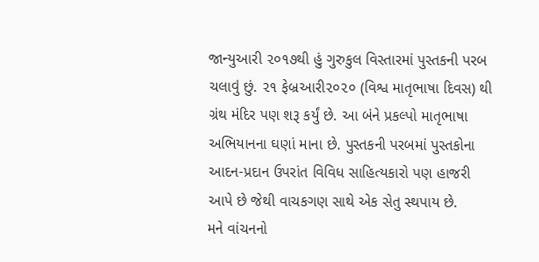જાન્યુઆરી ૨૦૧૭થી હું ગુરુકુલ વિસ્તારમાં પુસ્તકની પરબ ચલાવું છું. ૨૧ ફેબ્રઆરી૨૦૨૦ (વિશ્વ માતૃભાષા દિવસ) થી ગ્રંથ મંદિર પણ શરૂ કર્યું છે. આ બંને પ્રકલ્પો માતૃભાષા અભિયાનના ઘણાં માના છે. પુસ્તકની પરબમાં પુસ્તકોના આદન-પ્રદાન ઉપરાંત વિવિધ સાહિત્યકારો પણ હાજરી આપે છે જેથી વાચકગણ સાથે એક સેતુ સ્થપાય છે.
મને વાંચનનો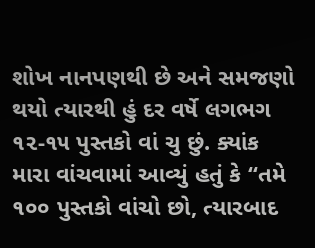શોખ નાનપણથી છે અને સમજણો થયો ત્યારથી હું દર વર્ષે લગભગ ૧૨-૧૫ પુસ્તકો વાં ચુ છું. ક્યાંક મારા વાંચવામાં આવ્યું હતું કે “તમે ૧૦૦ પુસ્તકો વાંચો છો, ત્યારબાદ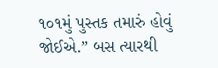૧૦૧મું પુસ્તક તમારું હોવું જોઈએ.” બસ ત્યારથી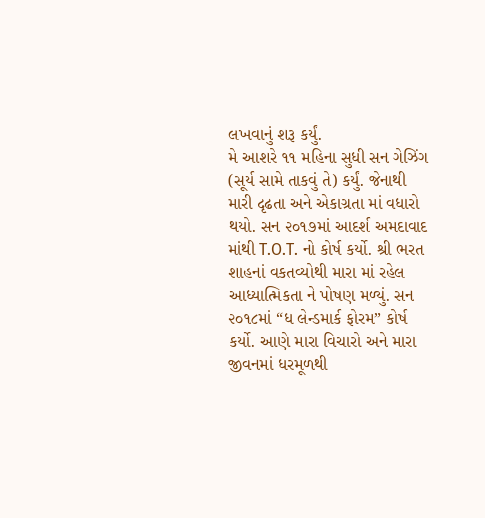લખવાનું શરૂ કર્યું.
મે આશરે ૧૧ મહિના સુધી સન ગેઝિંગ (સૂર્ય સામે તાકવું તે) કર્યું. જેનાથી મારી દૃઢતા અને એકાગ્રતા માં વધારો થયો. સન ૨૦૧૭માં આદર્શ અમદાવાદ માંથી T.O.T. નો કોર્ષ કર્યો. શ્રી ભરત શાહનાં વકતવ્યોથી મારા માં રહેલ આધ્યાત્મિકતા ને પોષણ મળ્યું. સન ૨૦૧૮માં “ધ લેન્ડમાર્ક ફોરમ” કોર્ષ કર્યો. આણે મારા વિચારો અને મારા જીવનમાં ધરમૂળથી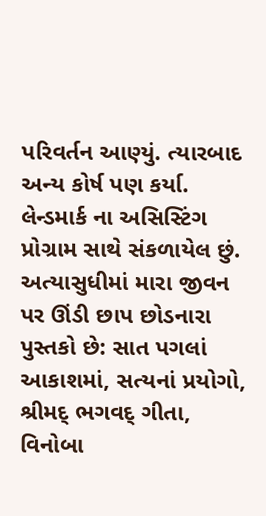પરિવર્તન આણ્યું. ત્યારબાદ અન્ય કોર્ષ પણ કર્યા. લેન્ડમાર્ક ના અસિસ્ટિંગ પ્રોગ્રામ સાથે સંકળાયેલ છું.
અત્યાસુધીમાં મારા જીવન પર ઊંડી છાપ છોડનારા પુસ્તકો છે: સાત પગલાં આકાશમાં, સત્યનાં પ્રયોગો, શ્રીમદ્ ભગવદ્ ગીતા, વિનોબા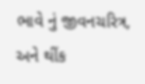ભાવે નું જીવનચરિત્ર, અને થીંક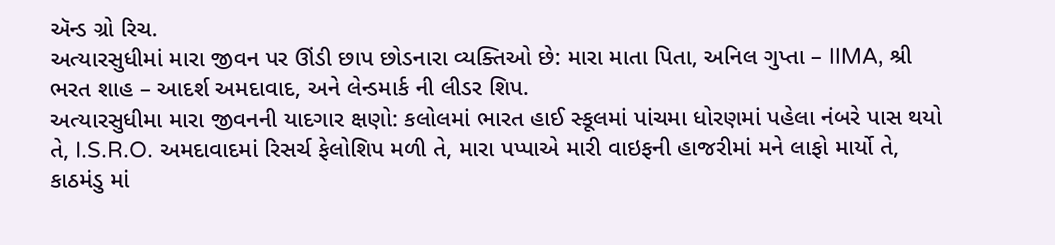ઍન્ડ ગ્રો રિચ.
અત્યારસુધીમાં મારા જીવન પર ઊંડી છાપ છોડનારા વ્યક્તિઓ છે: મારા માતા પિતા, અનિલ ગુપ્તા – IIMA, શ્રી ભરત શાહ – આદર્શ અમદાવાદ, અને લેન્ડમાર્ક ની લીડર શિપ.
અત્યારસુધીમા મારા જીવનની યાદગાર ક્ષણો: કલોલમાં ભારત હાઈ સ્કૂલમાં પાંચમા ધોરણમાં પહેલા નંબરે પાસ થયો તે, I.S.R.O. અમદાવાદમાં રિસર્ચ ફેલોશિપ મળી તે, મારા પપ્પાએ મારી વાઇફની હાજરીમાં મને લાફો માર્યો તે, કાઠમંડુ માં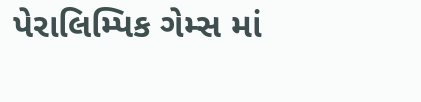પેરાલિમ્પિક ગેમ્સ માં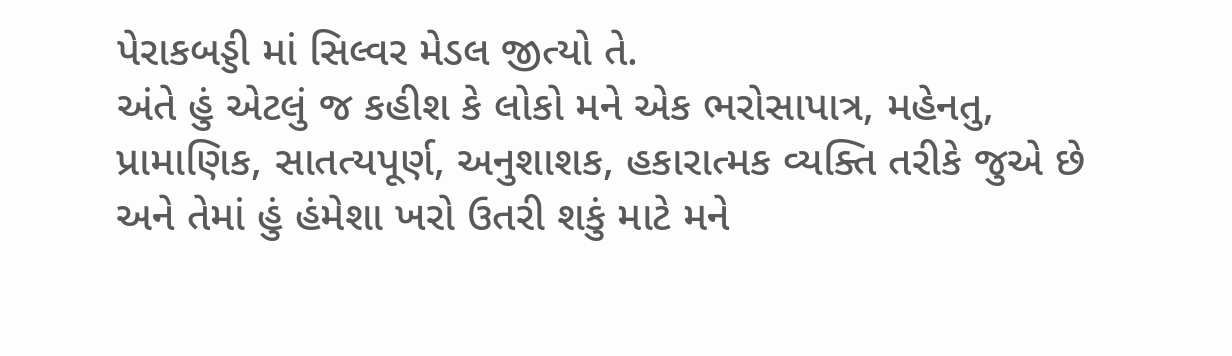પેરાકબડ્ડી માં સિલ્વર મેડલ જીત્યો તે.
અંતે હું એટલું જ કહીશ કે લોકો મને એક ભરોસાપાત્ર, મહેનતુ, પ્રામાણિક, સાતત્યપૂર્ણ, અનુશાશક, હકારાત્મક વ્યક્તિ તરીકે જુએ છે અને તેમાં હું હંમેશા ખરો ઉતરી શકું માટે મને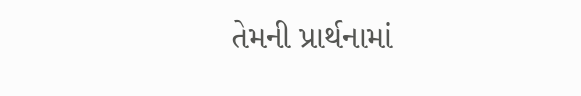તેમની પ્રાર્થનામાં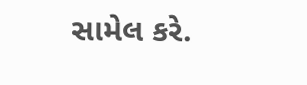સામેલ કરે.